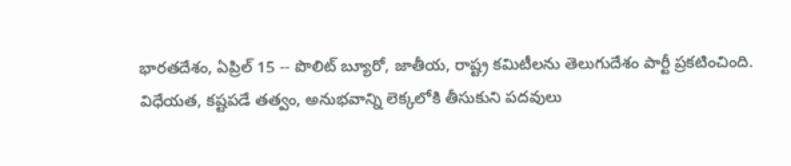భారతదేశం, ఏప్రిల్ 15 -- పొలిట్ బ్యూరో, జాతీయ, రాష్ట్ర కమిటీలను తెలుగుదేశం పార్టీ ప్రకటించింది. విధేయత, కష్టపడే తత్వం, అనుభవాన్ని లెక్కలోకి తీసుకుని పదవులు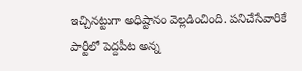ఇచ్చినట్టుగా అధిష్టానం వెల్లడించింది. పనిచేసేవారికే పార్టీలో పెద్దపీట అన్న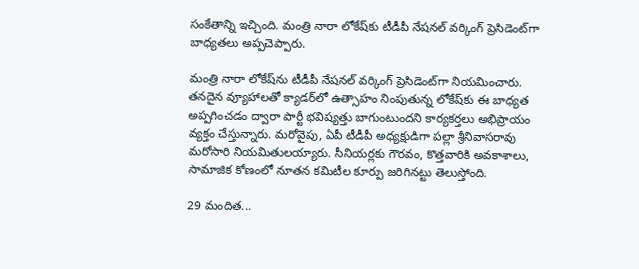సంకేతాన్ని ఇచ్చింది. మంత్రి నారా లోకేష్‌కు టీడీపీ నేషనల్ వర్కింగ్ ప్రెసిడెంట్‌గా బాధ్యతలు అప్పచెప్పారు.

మంత్రి నారా లోకేష్‌ను టీడీపీ నేషనల్ వర్కింగ్ ప్రెసిడెంట్‌గా నియమించారు. తనదైన వ్యూహాలతో క్యాడర్‌లో ఉత్సాహం నింపుతున్న లోకేష్‌కు ఈ బాధ్యత అప్పగించడం ద్వారా పార్టీ భవిష్యత్తు బాగుంటుందని కార్యకర్తలు అభిప్రాయం వ్యక్తం చేస్తున్నారు. మరోవైపు, ఏపీ టీడీపీ అధ్యక్షుడిగా పల్లా శ్రీనివాసరావు మరోసారి నియమితులయ్యారు. సీనియర్లకు గౌరవం, కొత్తవారికి అవకాశాలు, సామాజిక కోణంలో నూతన కమిటీల కూర్పు జరిగినట్టు తెలుస్తోంది.

29 మందిత...